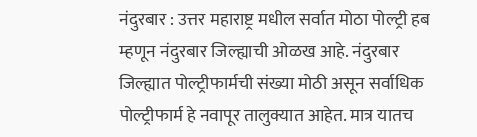नंदुरबार : उत्तर महाराष्ट्र मधील सर्वात मोठा पोल्ट्री हब म्हणून नंदुरबार जिल्ह्याची ओळख आहे. नंदुरबार जिल्ह्यात पोल्ट्रीफार्मची संख्या मोठी असून सर्वाधिक पोल्ट्रीफार्म हे नवापूर तालुक्यात आहेत. मात्र यातच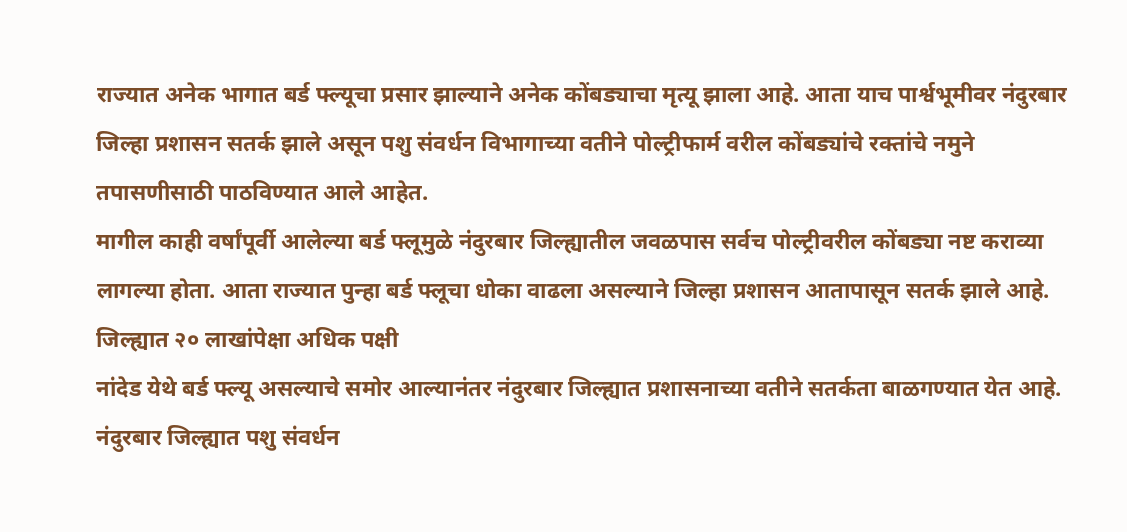राज्यात अनेक भागात बर्ड फ्ल्यूचा प्रसार झाल्याने अनेक कोंबड्याचा मृत्यू झाला आहे. आता याच पार्श्वभूमीवर नंदुरबार जिल्हा प्रशासन सतर्क झाले असून पशु संवर्धन विभागाच्या वतीने पोल्ट्रीफार्म वरील कोंबड्यांचे रक्तांचे नमुने तपासणीसाठी पाठविण्यात आले आहेत.
मागील काही वर्षांपूर्वी आलेल्या बर्ड फ्लूमुळे नंदुरबार जिल्ह्यातील जवळपास सर्वच पोल्ट्रीवरील कोंबड्या नष्ट कराव्या लागल्या होता. आता राज्यात पुन्हा बर्ड फ्लूचा धोका वाढला असल्याने जिल्हा प्रशासन आतापासून सतर्क झाले आहे.
जिल्ह्यात २० लाखांपेक्षा अधिक पक्षी
नांदेड येथे बर्ड फ्ल्यू असल्याचे समोर आल्यानंतर नंदुरबार जिल्ह्यात प्रशासनाच्या वतीने सतर्कता बाळगण्यात येत आहे. नंदुरबार जिल्ह्यात पशु संवर्धन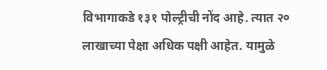विभागाकडे १३१ पोल्ट्रीची नोंद आहे. त्यात २० लाखाच्या पेक्षा अधिक पक्षी आहेत. यामुळे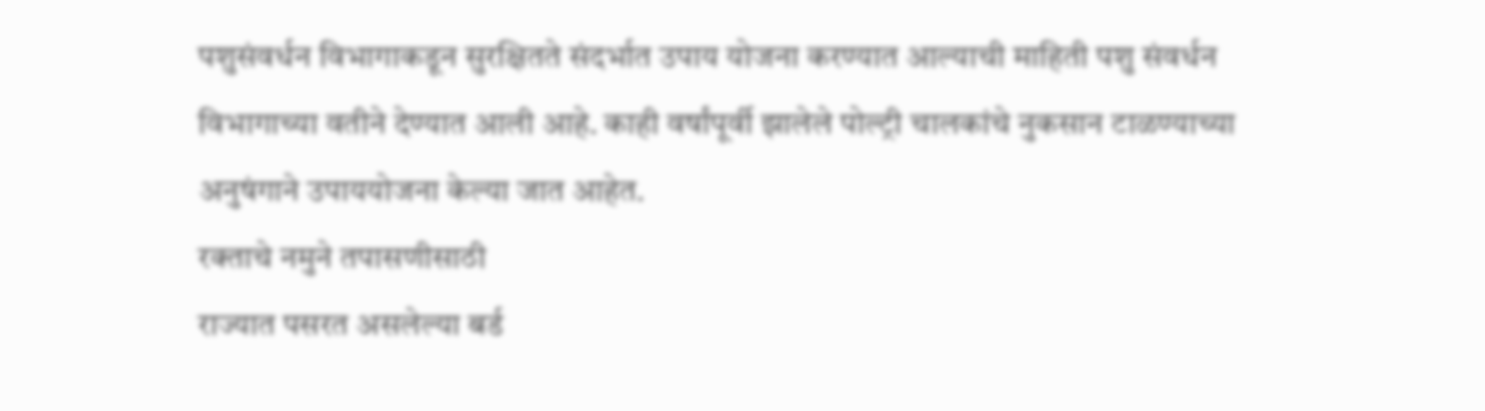पशुसंवर्धन विभागाकडून सुरक्षितते संदर्भात उपाय योजना करण्यात आल्याची माहिती पशु संवर्धन विभागाच्या वतीने देण्यात आली आहे. काही वर्षांपूर्वी झालेले पोल्ट्री चालकांचे नुकसान टाळण्याच्या अनुषंगाने उपाययोजना केल्या जात आहेत.
रक्ताचे नमुने तपासणीसाठी
राज्यात पसरत असलेल्या बर्ड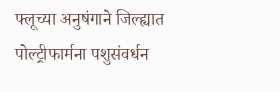फ्लूच्या अनुषंगाने जिल्ह्यात पोल्ट्रीफार्मना पशुसंवर्धन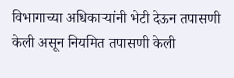विभागाच्या अधिकाऱ्यांनी भेटी देऊन तपासणी केली असून नियमित तपासणी केली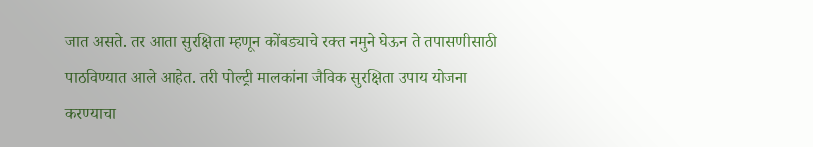जात असते. तर आता सुरक्षिता म्हणून कोंबड्याचे रक्त नमुने घेऊन ते तपासणीसाठी पाठविण्यात आले आहेत. तरी पोल्ट्री मालकांना जैविक सुरक्षिता उपाय योजना करण्याचा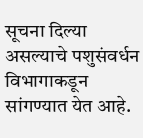सूचना दिल्या असल्याचे पशुसंवर्धन विभागाकडून सांगण्यात येत आहे.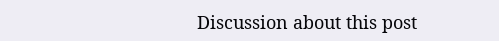Discussion about this post